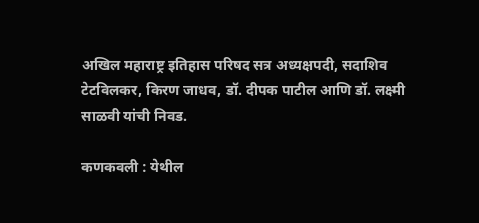अखिल महाराष्ट्र इतिहास परिषद सत्र अध्यक्षपदी, सदाशिव टेटविलकर, किरण जाधव, डॉ. दीपक पाटील आणि डॉ. लक्ष्मी साळवी यांची निवड.

कणकवली : येथील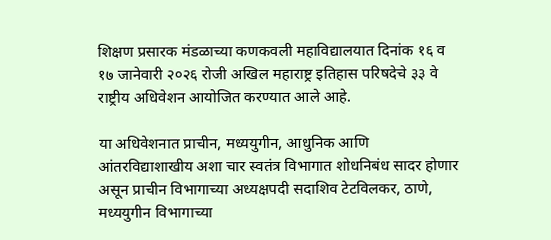शिक्षण प्रसारक मंडळाच्या कणकवली महाविद्यालयात दिनांक १६ व १७ जानेवारी २०२६ रोजी अखिल महाराष्ट्र इतिहास परिषदेचे ३३ वे राष्ट्रीय अधिवेशन आयोजित करण्यात आले आहे.

या अधिवेशनात प्राचीन, मध्ययुगीन, आधुनिक आणि आंतरविद्याशाखीय अशा चार स्वतंत्र विभागात शोधनिबंध सादर होणार असून प्राचीन विभागाच्या अध्यक्षपदी सदाशिव टेटविलकर, ठाणे, मध्ययुगीन विभागाच्या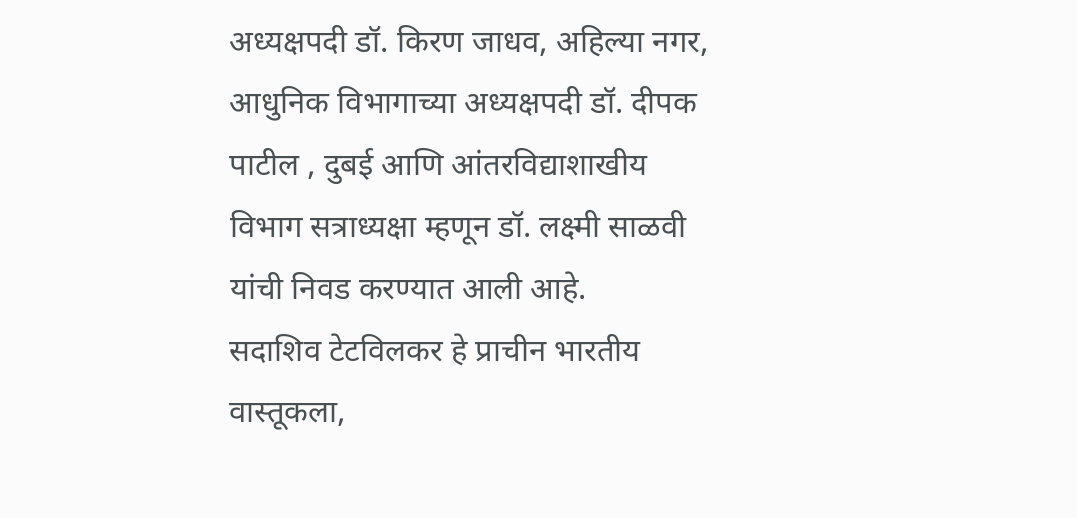अध्यक्षपदी डॉ. किरण जाधव, अहिल्या नगर, आधुनिक विभागाच्या अध्यक्षपदी डॉ. दीपक पाटील , दुबई आणि आंतरविद्याशाखीय विभाग सत्राध्यक्षा म्हणून डॉ. लक्ष्मी साळवी यांची निवड करण्यात आली आहे.
सदाशिव टेटविलकर हे प्राचीन भारतीय वास्तूकला,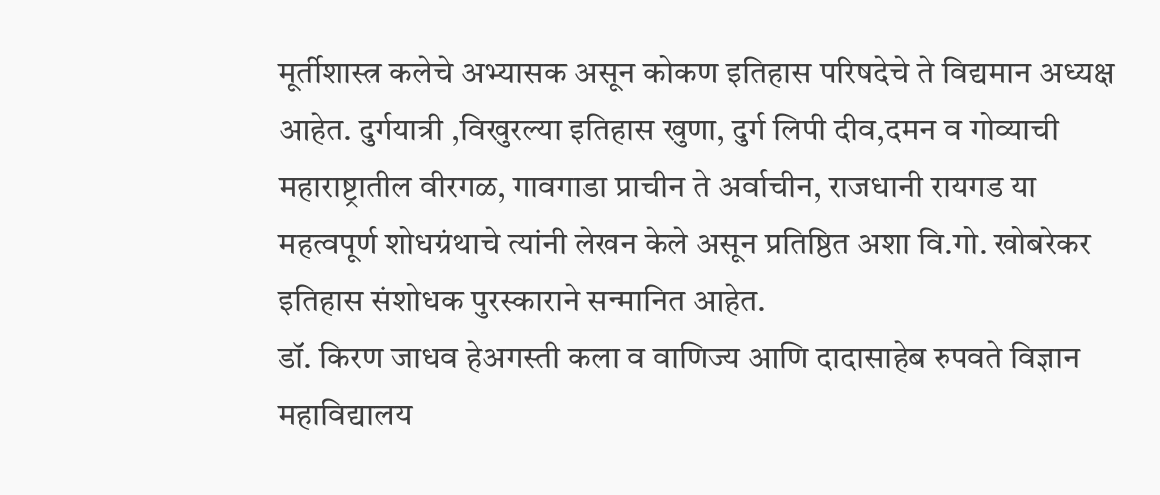मूर्तीशास्त्र कलेचे अभ्यासक असून कोकण इतिहास परिषदेचे ते विद्यमान अध्यक्ष आहेत. दुर्गयात्री ,विखुरल्या इतिहास खुणा, दुर्ग लिपी दीव,दमन व गोव्याची महाराष्ट्रातील वीरगळ, गावगाडा प्राचीन ते अर्वाचीन, राजधानी रायगड या महत्वपूर्ण शोधग्रंथाचे त्यांनी लेखन केले असून प्रतिष्ठित अशा वि.गो. खोबरेकर इतिहास संशोधक पुरस्काराने सन्मानित आहेत.
डॉ. किरण जाधव हेअगस्ती कला व वाणिज्य आणि दादासाहेब रुपवते विज्ञान महाविद्यालय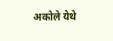अकोले येथे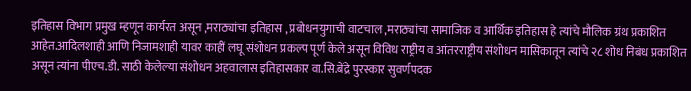इतिहास विभाग प्रमुख म्हणून कार्यरत असून ,मराठ्यांचा इतिहास , प्रबोधनयुगाची वाटचाल ,मराठ्यांचा सामाजिक व आर्थिक इतिहास हे त्यांचे मौलिक ग्रंथ प्रकाशित आहेत.आदिलशाही आणि निजामशाही यावर काहीं लघू संशोधन प्रकल्प पूर्ण केले असून विविध राष्ट्रीय व आंतरराष्ट्रीय संशोधन मासिकातून त्यांचे २८ शोध निबंध प्रकाशित असून त्यांना पीएच.डी. साठी केलेल्या संशोधन अहवालास इतिहासकार वा.सि.बेंद्रे पुरस्कार सुवर्णपदक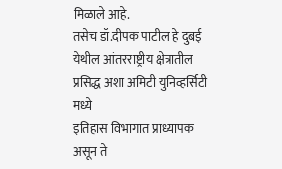मिळाले आहे.
तसेच डॉ.दीपक पाटील हे दुबई येथील आंतरराष्ट्रीय क्षेत्रातील प्रसिद्ध अशा अमिटी युनिव्हर्सिटी मध्ये
इतिहास विभागात प्राध्यापक असून ते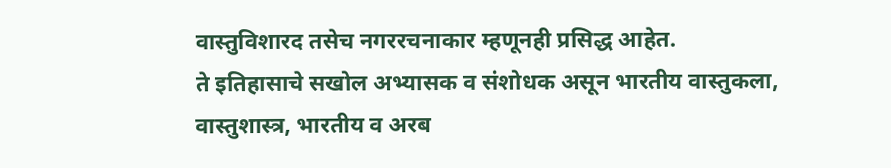वास्तुविशारद तसेच नगररचनाकार म्हणूनही प्रसिद्ध आहेत.
ते इतिहासाचे सखोल अभ्यासक व संशोधक असून भारतीय वास्तुकला, वास्तुशास्त्र, भारतीय व अरब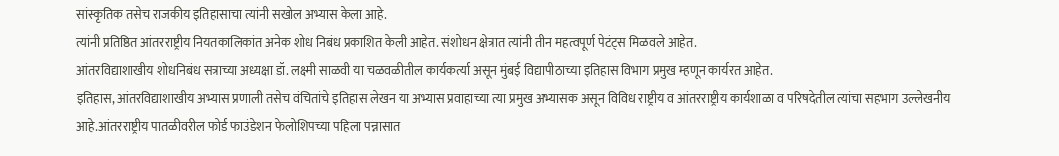सांस्कृतिक तसेच राजकीय इतिहासाचा त्यांनी सखोल अभ्यास केला आहे.
त्यांनी प्रतिष्ठित आंतरराष्ट्रीय नियतकालिकांत अनेक शोध निबंध प्रकाशित केली आहेत. संशोधन क्षेत्रात त्यांनी तीन महत्वपूर्ण पेटंट्स मिळवले आहेत.
आंतरविद्याशाखीय शोधनिबंध सत्राच्या अध्यक्षा डॉ. लक्ष्मी साळवी या चळवळीतील कार्यकर्त्या असून मुंबई विद्यापीठाच्या इतिहास विभाग प्रमुख म्हणून कार्यरत आहेत.
इतिहास, आंतरविद्याशाखीय अभ्यास प्रणाली तसेच वंचितांचे इतिहास लेखन या अभ्यास प्रवाहाच्या त्या प्रमुख अभ्यासक असून विविध राष्ट्रीय व आंतरराष्ट्रीय कार्यशाळा व परिषदेतील त्यांचा सहभाग उल्लेखनीय आहे.आंतरराष्ट्रीय पातळीवरील फोर्ड फाउंडेशन फेलोशिपच्या पहिला पन्नासात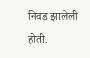निवड झालेली होती.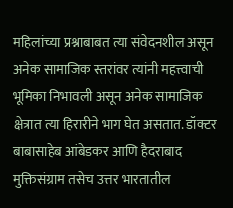महिलांच्या प्रश्नाबाबत त्या संवेदनशील असून अनेक सामाजिक स्तरांवर त्यांनी महत्त्वाची भूमिका निभावली असून अनेक सामाजिक क्षेत्रात त्या हिरारीने भाग घेत असतात. डॉक्टर बाबासाहेब आंबेडकर आणि हैदराबाद मुक्तिसंग्राम तसेच उत्तर भारतातील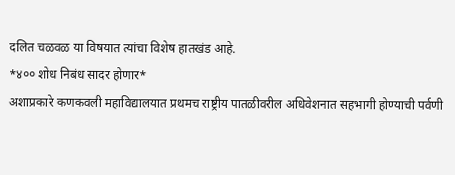दलित चळवळ या विषयात त्यांचा विशेष हातखंड आहे.
*४०० शोध निबंध सादर होणार*
अशाप्रकारे कणकवली महाविद्यालयात प्रथमच राष्ट्रीय पातळीवरील अधिवेशनात सहभागी होण्याची पर्वणी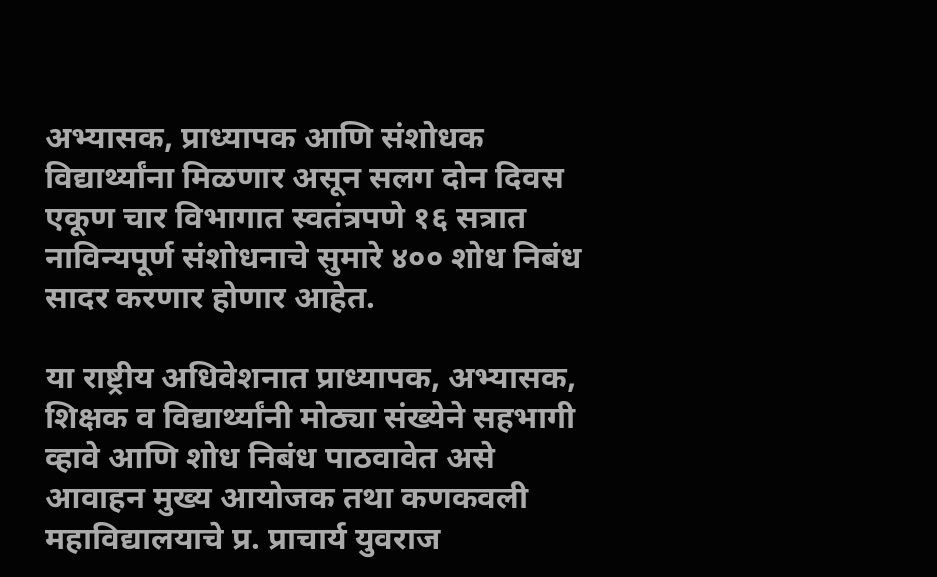अभ्यासक, प्राध्यापक आणि संशोधक विद्यार्थ्यांना मिळणार असून सलग दोन दिवस एकूण चार विभागात स्वतंत्रपणे १६ सत्रात नाविन्यपूर्ण संशोधनाचे सुमारे ४०० शोध निबंध सादर करणार होणार आहेत.

या राष्ट्रीय अधिवेशनात प्राध्यापक, अभ्यासक, शिक्षक व विद्यार्थ्यांनी मोठ्या संख्येने सहभागी व्हावे आणि शोध निबंध पाठवावेत असे आवाहन मुख्य आयोजक तथा कणकवली महाविद्यालयाचे प्र. प्राचार्य युवराज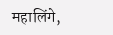महालिंगे,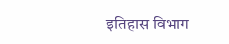इतिहास विभाग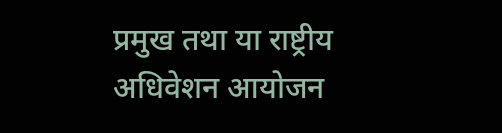प्रमुख तथा या राष्ट्रीय अधिवेशन आयोजन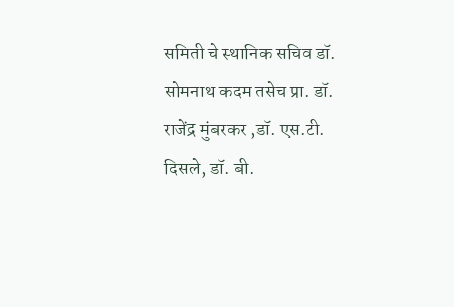समिती चे स्थानिक सचिव डॉ. सोमनाथ कदम तसेच प्रा. डॉ. राजेंद्र मुंबरकर ,डॉ. एस.टी. दिसले, डॉ. बी.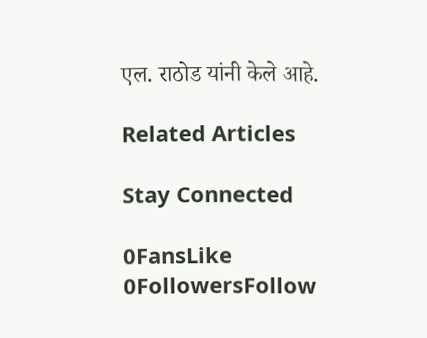एल. राठोड यांनी केले आहे.

Related Articles

Stay Connected

0FansLike
0FollowersFollow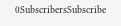0SubscribersSubscribe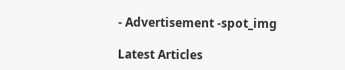- Advertisement -spot_img

Latest Articles